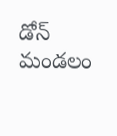డోన్ మండలం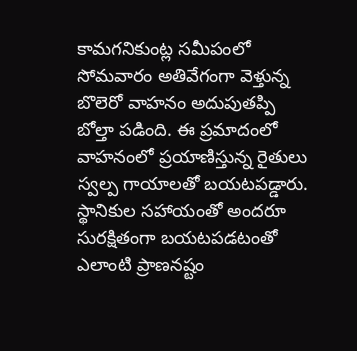కామగనికుంట్ల సమీపంలో సోమవారం అతివేగంగా వెళ్తున్న బొలెరో వాహనం అదుపుతప్పి బోల్తా పడింది. ఈ ప్రమాదంలో వాహనంలో ప్రయాణిస్తున్న రైతులు స్వల్ప గాయాలతో బయటపడ్డారు. స్థానికుల సహాయంతో అందరూ సురక్షితంగా బయటపడటంతో ఎలాంటి ప్రాణనష్టం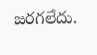జరగలేదు.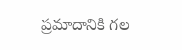ప్రమాదానికి గల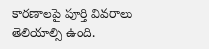కారణాలపై పూర్తి వివరాలు తెలియాల్సి ఉంది.